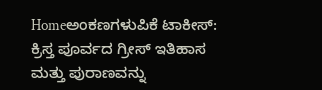Homeಅಂಕಣಗಳುಪಿಕೆ ಟಾಕೀಸ್: ಕ್ರಿಸ್ತ ಪೂರ್ವದ ಗ್ರೀಸ್ ಇತಿಹಾಸ ಮತ್ತು ಪುರಾಣವನ್ನು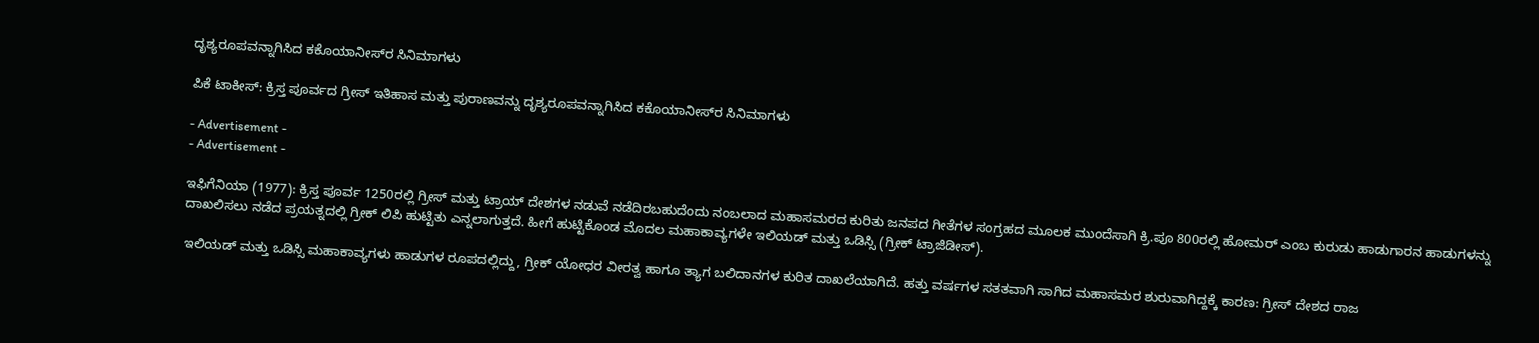ದೃಶ್ಯರೂಪವನ್ನಾಗಿಸಿದ ಕಕೊಯಾನೀಸ್‌ರ ಸಿನಿಮಾಗಳು

ಪಿಕೆ ಟಾಕೀಸ್: ಕ್ರಿಸ್ತ ಪೂರ್ವದ ಗ್ರೀಸ್ ಇತಿಹಾಸ ಮತ್ತು ಪುರಾಣವನ್ನು ದೃಶ್ಯರೂಪವನ್ನಾಗಿಸಿದ ಕಕೊಯಾನೀಸ್‌ರ ಸಿನಿಮಾಗಳು

- Advertisement -
- Advertisement -

ಇಫಿಗೆನಿಯಾ (1977): ಕ್ರಿಸ್ತ ಪೂರ್ವ 1250ರಲ್ಲಿ ಗ್ರೀಸ್ ಮತ್ತು ಟ್ರಾಯ್ ದೇಶಗಳ ನಡುವೆ ನಡೆದಿರಬಹುದೆಂದು ನಂಬಲಾದ ಮಹಾಸಮರದ ಕುರಿತು ಜನಪದ ಗೀತೆಗಳ ಸಂಗ್ರಹದ ಮೂಲಕ ಮುಂದೆಸಾಗಿ ಕ್ರಿ.ಪೂ 800ರಲ್ಲಿ ಹೋಮರ್ ಎಂಬ ಕುರುಡು ಹಾಡುಗಾರನ ಹಾಡುಗಳನ್ನು ದಾಖಲಿಸಲು ನಡೆದ ಪ್ರಯತ್ನದಲ್ಲಿ ಗ್ರೀಕ್ ಲಿಪಿ ಹುಟ್ಟಿತು ಎನ್ನಲಾಗುತ್ತದೆ. ಹೀಗೆ ಹುಟ್ಟಿಕೊಂಡ ಮೊದಲ ಮಹಾಕಾವ್ಯಗಳೇ ಇಲಿಯಡ್ ಮತ್ತು ಒಡಿಸ್ಸಿ (ಗ್ರೀಕ್ ಟ್ರಾಜಿಡೀಸ್).

ಇಲಿಯಡ್ ಮತ್ತು ಒಡಿಸ್ಸಿ ಮಹಾಕಾವ್ಯಗಳು ಹಾಡುಗಳ ರೂಪದಲ್ಲಿದ್ದು, ಗ್ರೀಕ್ ಯೋಧರ ವೀರತ್ವ ಹಾಗೂ ತ್ಯಾಗ ಬಲಿದಾನಗಳ ಕುರಿತ ದಾಖಲೆಯಾಗಿದೆ. ಹತ್ತು ವರ್ಷಗಳ ಸತತವಾಗಿ ಸಾಗಿದ ಮಹಾಸಮರ ಶುರುವಾಗಿದ್ದಕ್ಕೆ ಕಾರಣ: ಗ್ರೀಸ್ ದೇಶದ ರಾಜ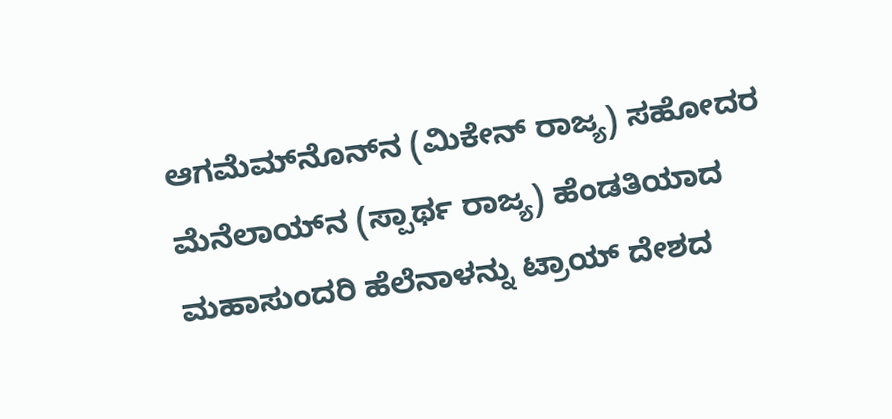ಆಗಮೆಮ್‌ನೊನ್‌ನ (ಮಿಕೇನ್ ರಾಜ್ಯ) ಸಹೋದರ ಮೆನೆಲಾಯ್‌ನ (ಸ್ಪಾರ್ಥ ರಾಜ್ಯ) ಹೆಂಡತಿಯಾದ ಮಹಾಸುಂದರಿ ಹೆಲೆನಾಳನ್ನು ಟ್ರಾಯ್ ದೇಶದ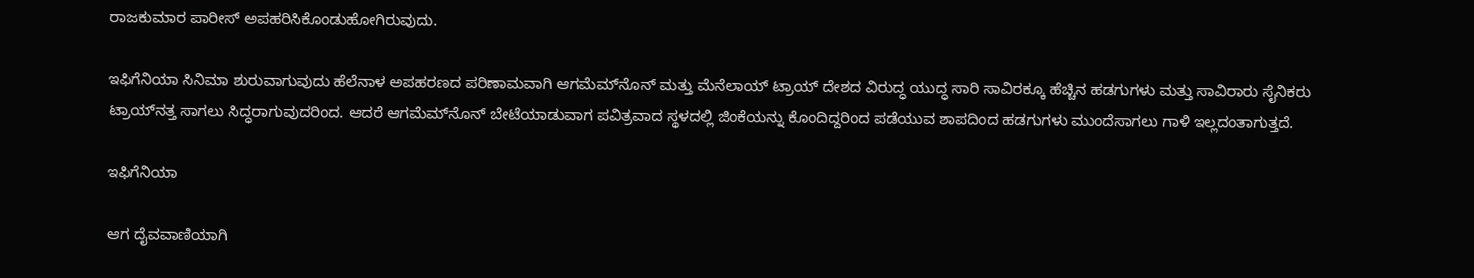ರಾಜಕುಮಾರ ಪಾರೀಸ್ ಅಪಹರಿಸಿಕೊಂಡುಹೋಗಿರುವುದು.

ಇಫಿಗೆನಿಯಾ ಸಿನಿಮಾ ಶುರುವಾಗುವುದು ಹೆಲೆನಾಳ ಅಪಹರಣದ ಪರಿಣಾಮವಾಗಿ ಆಗಮೆಮ್‌ನೊನ್ ಮತ್ತು ಮೆನೆಲಾಯ್ ಟ್ರಾಯ್ ದೇಶದ ವಿರುದ್ಧ ಯುದ್ಧ ಸಾರಿ ಸಾವಿರಕ್ಕೂ ಹೆಚ್ಚಿನ ಹಡಗುಗಳು ಮತ್ತು ಸಾವಿರಾರು ಸೈನಿಕರು ಟ್ರಾಯ್‌ನತ್ತ ಸಾಗಲು ಸಿದ್ಧರಾಗುವುದರಿಂದ. ಆದರೆ ಆಗಮೆಮ್‌ನೊನ್ ಬೇಟೆಯಾಡುವಾಗ ಪವಿತ್ರವಾದ ಸ್ಥಳದಲ್ಲಿ ಜಿಂಕೆಯನ್ನು ಕೊಂದಿದ್ದರಿಂದ ಪಡೆಯುವ ಶಾಪದಿಂದ ಹಡಗುಗಳು ಮುಂದೆಸಾಗಲು ಗಾಳಿ ಇಲ್ಲದಂತಾಗುತ್ತದೆ.

ಇಫಿಗೆನಿಯಾ

ಆಗ ದೈವವಾಣಿಯಾಗಿ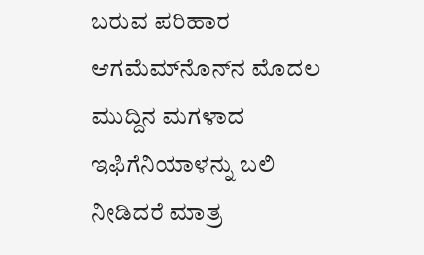ಬರುವ ಪರಿಹಾರ ಆಗಮೆಮ್‌ನೊನ್‌ನ ಮೊದಲ ಮುದ್ದಿನ ಮಗಳಾದ ಇಫಿಗೆನಿಯಾಳನ್ನು ಬಲಿ ನೀಡಿದರೆ ಮಾತ್ರ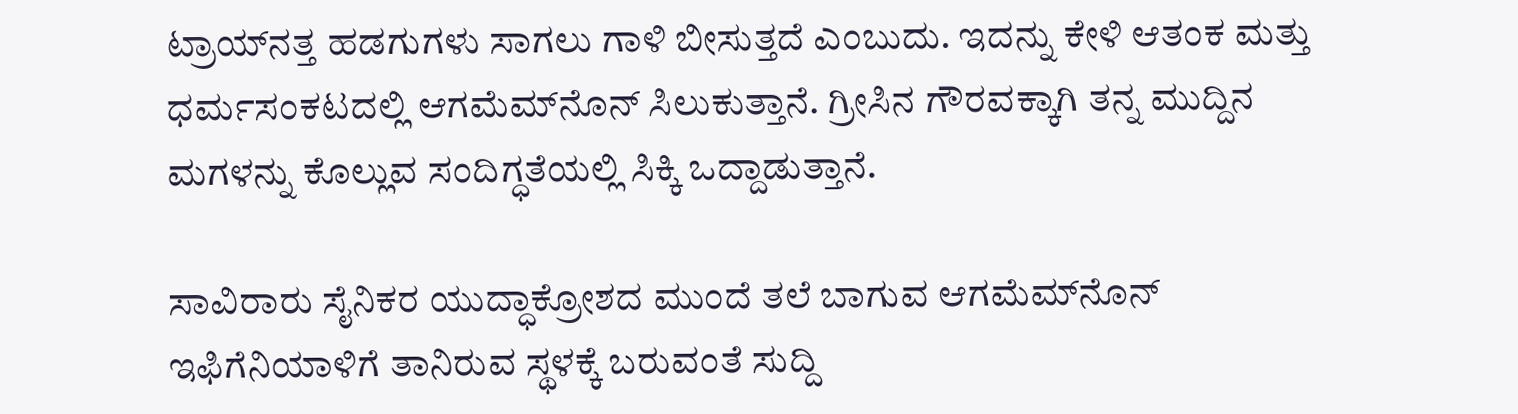ಟ್ರಾಯ್‌ನತ್ತ ಹಡಗುಗಳು ಸಾಗಲು ಗಾಳಿ ಬೀಸುತ್ತದೆ ಎಂಬುದು. ಇದನ್ನು ಕೇಳಿ ಆತಂಕ ಮತ್ತು ಧರ್ಮಸಂಕಟದಲ್ಲಿ ಆಗಮೆಮ್‌ನೊನ್ ಸಿಲುಕುತ್ತಾನೆ. ಗ್ರೀಸಿನ ಗೌರವಕ್ಕಾಗಿ ತನ್ನ ಮುದ್ದಿನ ಮಗಳನ್ನು ಕೊಲ್ಲುವ ಸಂದಿಗ್ಧತೆಯಲ್ಲಿ ಸಿಕ್ಕಿ ಒದ್ದಾಡುತ್ತಾನೆ.

ಸಾವಿರಾರು ಸೈನಿಕರ ಯುದ್ಧಾಕ್ರೋಶದ ಮುಂದೆ ತಲೆ ಬಾಗುವ ಆಗಮೆಮ್‌ನೊನ್ ಇಫಿಗೆನಿಯಾಳಿಗೆ ತಾನಿರುವ ಸ್ಥಳಕ್ಕೆ ಬರುವಂತೆ ಸುದ್ದಿ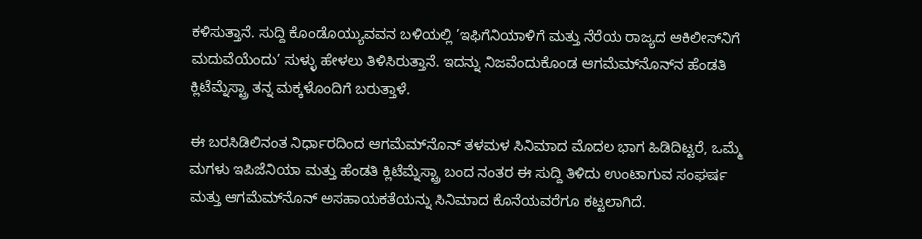ಕಳಿಸುತ್ತಾನೆ. ಸುದ್ದಿ ಕೊಂಡೊಯ್ಯುವವನ ಬಳಿಯಲ್ಲಿ ’ಇಫಿಗೆನಿಯಾಳಿಗೆ ಮತ್ತು ನೆರೆಯ ರಾಜ್ಯದ ಆಕಿಲೀಸ್‌ನಿಗೆ ಮದುವೆಯೆಂದು’ ಸುಳ್ಳು ಹೇಳಲು ತಿಳಿಸಿರುತ್ತಾನೆ. ಇದನ್ನು ನಿಜವೆಂದುಕೊಂಡ ಆಗಮೆಮ್‌ನೊನ್‌ನ ಹೆಂಡತಿ ಕ್ಲಿಟೆಮ್ನೆಸ್ಟ್ರಾ ತನ್ನ ಮಕ್ಕಳೊಂದಿಗೆ ಬರುತ್ತಾಳೆ.

ಈ ಬರಸಿಡಿಲಿನಂತ ನಿರ್ಧಾರದಿಂದ ಆಗಮೆಮ್‌ನೊನ್ ತಳಮಳ ಸಿನಿಮಾದ ಮೊದಲ ಭಾಗ ಹಿಡಿದಿಟ್ಟರೆ, ಒಮ್ಮೆ ಮಗಳು ಇಪಿಜೆನಿಯಾ ಮತ್ತು ಹೆಂಡತಿ ಕ್ಲಿಟೆಮ್ನೆಸ್ಟ್ರಾ ಬಂದ ನಂತರ ಈ ಸುದ್ದಿ ತಿಳಿದು ಉಂಟಾಗುವ ಸಂಘರ್ಷ ಮತ್ತು ಆಗಮೆಮ್‌ನೊನ್ ಅಸಹಾಯಕತೆಯನ್ನು ಸಿನಿಮಾದ ಕೊನೆಯವರೆಗೂ ಕಟ್ಟಲಾಗಿದೆ.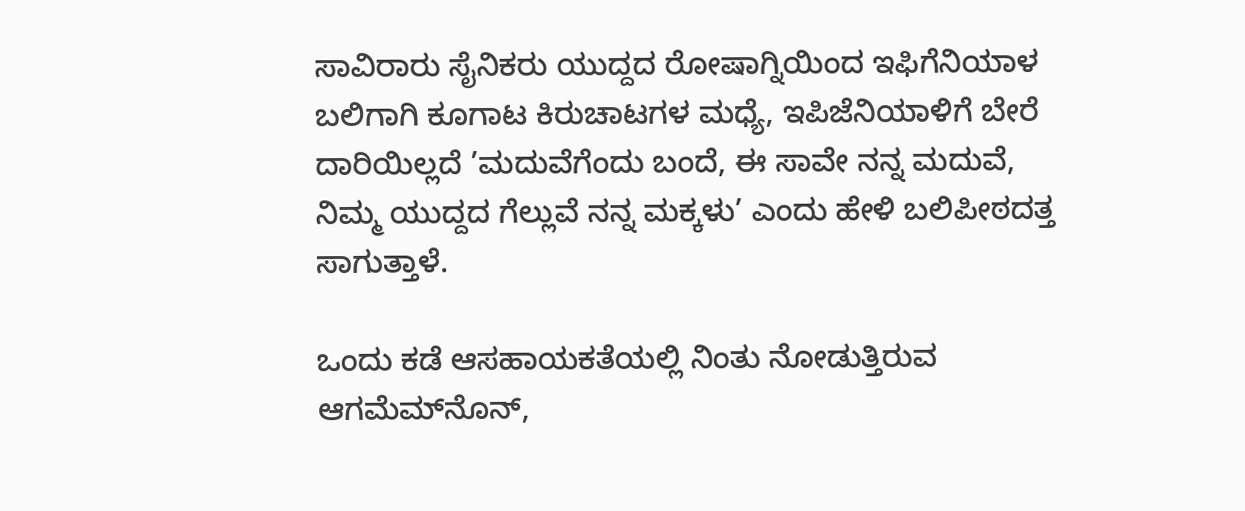ಸಾವಿರಾರು ಸೈನಿಕರು ಯುದ್ದದ ರೋಷಾಗ್ನಿಯಿಂದ ಇಫಿಗೆನಿಯಾಳ ಬಲಿಗಾಗಿ ಕೂಗಾಟ ಕಿರುಚಾಟಗಳ ಮಧ್ಯೆ, ಇಪಿಜೆನಿಯಾಳಿಗೆ ಬೇರೆ ದಾರಿಯಿಲ್ಲದೆ ’ಮದುವೆಗೆಂದು ಬಂದೆ, ಈ ಸಾವೇ ನನ್ನ ಮದುವೆ, ನಿಮ್ಮ ಯುದ್ದದ ಗೆಲ್ಲುವೆ ನನ್ನ ಮಕ್ಕಳು’ ಎಂದು ಹೇಳಿ ಬಲಿಪೀಠದತ್ತ ಸಾಗುತ್ತಾಳೆ.

ಒಂದು ಕಡೆ ಆಸಹಾಯಕತೆಯಲ್ಲಿ ನಿಂತು ನೋಡುತ್ತಿರುವ ಆಗಮೆಮ್‌ನೊನ್,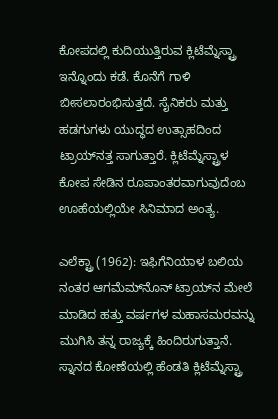ಕೋಪದಲ್ಲಿ ಕುದಿಯುತ್ತಿರುವ ಕ್ಲಿಟೆಮ್ನೆಸ್ಟ್ರಾ ಇನ್ನೊಂದು ಕಡೆ. ಕೊನೆಗೆ ಗಾಳಿ ಬೀಸಲಾರಂಭಿಸುತ್ತದೆ. ಸೈನಿಕರು ಮತ್ತು ಹಡಗುಗಳು ಯುದ್ಧದ ಉತ್ಸಾಹದಿಂದ ಟ್ರಾಯ್‌ನತ್ತ ಸಾಗುತ್ತಾರೆ. ಕ್ಲಿಟೆಮ್ನೆಸ್ಟ್ರಾಳ ಕೋಪ ಸೇಡಿನ ರೂಪಾಂತರವಾಗುವುದೆಂಬ ಊಹೆಯಲ್ಲಿಯೇ ಸಿನಿಮಾದ ಅಂತ್ಯ.

ಎಲೆಕ್ಟ್ರಾ (1962): ಇಫಿಗೆನಿಯಾಳ ಬಲಿಯ ನಂತರ ಆಗಮೆಮ್‌ನೊನ್ ಟ್ರಾಯ್‌ನ ಮೇಲೆ ಮಾಡಿದ ಹತ್ತು ವರ್ಷಗಳ ಮಹಾಸಮರವನ್ನು ಮುಗಿಸಿ ತನ್ನ ರಾಜ್ಯಕ್ಕೆ ಹಿಂದಿರುಗುತ್ತಾನೆ. ಸ್ನಾನದ ಕೋಣೆಯಲ್ಲಿ ಹೆಂಡತಿ ಕ್ಲಿಟೆಮ್ನೆಸ್ಟ್ರಾ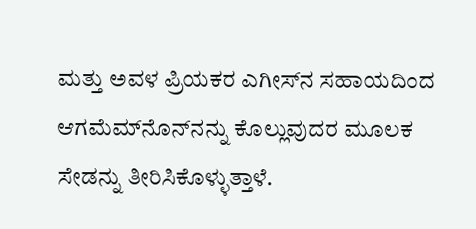ಮತ್ತು ಅವಳ ಪ್ರಿಯಕರ ಎಗೀಸ್‌ನ ಸಹಾಯದಿಂದ ಆಗಮೆಮ್‌ನೊನ್‌ನನ್ನು ಕೊಲ್ಲುವುದರ ಮೂಲಕ ಸೇಡನ್ನು ತೀರಿಸಿಕೊಳ್ಳುತ್ತಾಳೆ.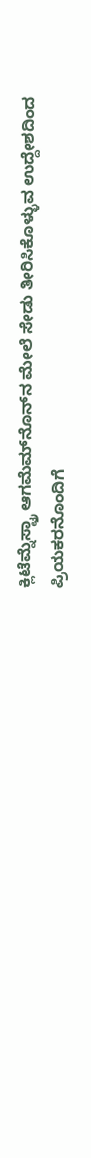ಕ್ಲಿಟೆಮ್ನೆಸ್ಟ್ರಾ ಆಗಮೆಮ್‌ನೊನ್‌ನ ಮೇಲೆ ಸೇಡು ತೀರಿಸಿಕೊಳ್ಳುವ ಉದ್ದೇಶದಿಂದ ಪ್ರಿಯಕರನೊಂದಿಗೆ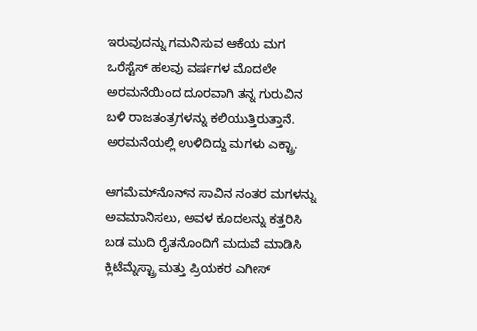ಇರುವುದನ್ನು ಗಮನಿಸುವ ಆಕೆಯ ಮಗ ಒರೆಸ್ಟೆಸ್ ಹಲವು ವರ್ಷಗಳ ಮೊದಲೇ ಅರಮನೆಯಿಂದ ದೂರವಾಗಿ ತನ್ನ ಗುರುವಿನ ಬಳಿ ರಾಜತಂತ್ರಗಳನ್ನು ಕಲಿಯುತ್ತಿರುತ್ತಾನೆ. ಅರಮನೆಯಲ್ಲಿ ಉಳಿದಿದ್ದು ಮಗಳು ಎಕ್ಟ್ರಾ.

ಆಗಮೆಮ್‌ನೊನ್‌ನ ಸಾವಿನ ನಂತರ ಮಗಳನ್ನು ಅವಮಾನಿಸಲು, ಅವಳ ಕೂದಲನ್ನು ಕತ್ತರಿಸಿ ಬಡ ಮುದಿ ರೈತನೊಂದಿಗೆ ಮದುವೆ ಮಾಡಿಸಿ ಕ್ಲಿಟೆಮ್ನೆಸ್ಟ್ರಾ ಮತ್ತು ಪ್ರಿಯಕರ ಎಗೀಸ್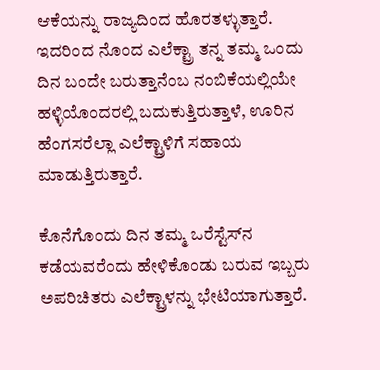ಆಕೆಯನ್ನು ರಾಜ್ಯದಿಂದ ಹೊರತಳ್ಳುತ್ತಾರೆ. ಇದರಿಂದ ನೊಂದ ಎಲೆಕ್ಟ್ರಾ ತನ್ನ ತಮ್ಮ ಒಂದು ದಿನ ಬಂದೇ ಬರುತ್ತಾನೆಂಬ ನಂಬಿಕೆಯಲ್ಲಿಯೇ ಹಳ್ಳಿಯೊಂದರಲ್ಲಿ ಬದುಕುತ್ತಿರುತ್ತಾಳೆ, ಊರಿನ ಹೆಂಗಸರೆಲ್ಲಾ ಎಲೆಕ್ಟ್ರಾಳಿಗೆ ಸಹಾಯ ಮಾಡುತ್ತಿರುತ್ತಾರೆ.

ಕೊನೆಗೊಂದು ದಿನ ತಮ್ಮ ಒರೆಸ್ಟೆಸ್‌ನ ಕಡೆಯವರೆಂದು ಹೇಳಿಕೊಂಡು ಬರುವ ಇಬ್ಬರು ಅಪರಿಚಿತರು ಎಲೆಕ್ಟ್ರಾಳನ್ನು ಭೇಟಿಯಾಗುತ್ತಾರೆ.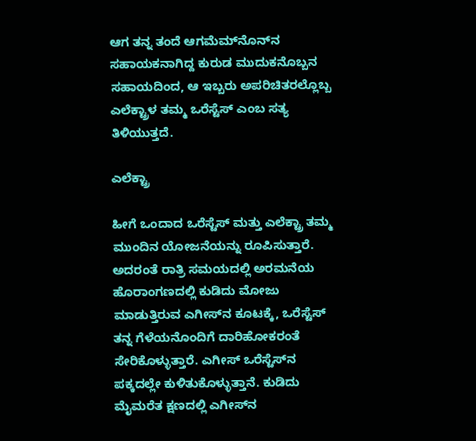ಆಗ ತನ್ನ ತಂದೆ ಆಗಮೆಮ್‌ನೊನ್‌ನ ಸಹಾಯಕನಾಗಿದ್ದ ಕುರುಡ ಮುದುಕನೊಬ್ಬನ ಸಹಾಯದಿಂದ, ಆ ಇಬ್ಬರು ಅಪರಿಚಿತರಲ್ಲೊಬ್ಬ ಎಲೆಕ್ಟ್ರಾಳ ತಮ್ಮ ಒರೆಸ್ಟೆಸ್ ಎಂಬ ಸತ್ಯ ತಿಳಿಯುತ್ತದೆ.

ಎಲೆಕ್ಟ್ರಾ

ಹೀಗೆ ಒಂದಾದ ಒರೆಸ್ಟೆಸ್ ಮತ್ತು ಎಲೆಕ್ಟ್ರಾ ತಮ್ಮ ಮುಂದಿನ ಯೋಜನೆಯನ್ನು ರೂಪಿಸುತ್ತಾರೆ. ಅದರಂತೆ ರಾತ್ರಿ ಸಮಯದಲ್ಲಿ ಅರಮನೆಯ ಹೊರಾಂಗಣದಲ್ಲಿ ಕುಡಿದು ಮೋಜು ಮಾಡುತ್ತಿರುವ ಎಗೀಸ್‌ನ ಕೂಟಕ್ಕೆ, ಒರೆಸ್ಟೆಸ್ ತನ್ನ ಗೆಳೆಯನೊಂದಿಗೆ ದಾರಿಹೋಕರಂತೆ ಸೇರಿಕೊಳ್ಳುತ್ತಾರೆ. ಎಗೀಸ್ ಒರೆಸ್ಟೆಸ್‌ನ ಪಕ್ಕದಲ್ಲೇ ಕುಳಿತುಕೊಳ್ಳುತ್ತಾನೆ. ಕುಡಿದು ಮೈಮರೆತ ಕ್ಷಣದಲ್ಲಿ ಎಗೀಸ್‌ನ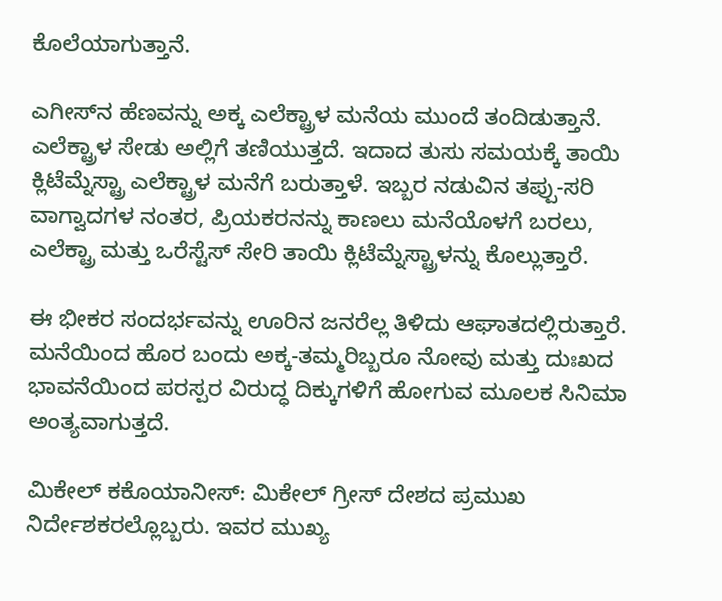ಕೊಲೆಯಾಗುತ್ತಾನೆ.

ಎಗೀಸ್‌ನ ಹೆಣವನ್ನು ಅಕ್ಕ ಎಲೆಕ್ಟ್ರಾಳ ಮನೆಯ ಮುಂದೆ ತಂದಿಡುತ್ತಾನೆ. ಎಲೆಕ್ಟ್ರಾಳ ಸೇಡು ಅಲ್ಲಿಗೆ ತಣಿಯುತ್ತದೆ. ಇದಾದ ತುಸು ಸಮಯಕ್ಕೆ ತಾಯಿ ಕ್ಲಿಟೆಮ್ನೆಸ್ಟ್ರಾ ಎಲೆಕ್ಟ್ರಾಳ ಮನೆಗೆ ಬರುತ್ತಾಳೆ. ಇಬ್ಬರ ನಡುವಿನ ತಪ್ಪು-ಸರಿ ವಾಗ್ವಾದಗಳ ನಂತರ, ಪ್ರಿಯಕರನನ್ನು ಕಾಣಲು ಮನೆಯೊಳಗೆ ಬರಲು, ಎಲೆಕ್ಟ್ರಾ ಮತ್ತು ಒರೆಸ್ಟೆಸ್ ಸೇರಿ ತಾಯಿ ಕ್ಲಿಟೆಮ್ನೆಸ್ಟ್ರಾಳನ್ನು ಕೊಲ್ಲುತ್ತಾರೆ.

ಈ ಭೀಕರ ಸಂದರ್ಭವನ್ನು ಊರಿನ ಜನರೆಲ್ಲ ತಿಳಿದು ಆಘಾತದಲ್ಲಿರುತ್ತಾರೆ. ಮನೆಯಿಂದ ಹೊರ ಬಂದು ಅಕ್ಕ-ತಮ್ಮರಿಬ್ಬರೂ ನೋವು ಮತ್ತು ದುಃಖದ ಭಾವನೆಯಿಂದ ಪರಸ್ಪರ ವಿರುದ್ಧ ದಿಕ್ಕುಗಳಿಗೆ ಹೋಗುವ ಮೂಲಕ ಸಿನಿಮಾ ಅಂತ್ಯವಾಗುತ್ತದೆ.

ಮಿಕೇಲ್ ಕಕೊಯಾನೀಸ್: ಮಿಕೇಲ್ ಗ್ರೀಸ್ ದೇಶದ ಪ್ರಮುಖ ನಿರ್ದೇಶಕರಲ್ಲೊಬ್ಬರು. ಇವರ ಮುಖ್ಯ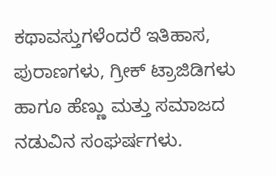ಕಥಾವಸ್ತುಗಳೆಂದರೆ ಇತಿಹಾಸ, ಪುರಾಣಗಳು, ಗ್ರೀಕ್ ಟ್ರಾಜಿಡಿಗಳು ಹಾಗೂ ಹೆಣ್ಣು ಮತ್ತು ಸಮಾಜದ ನಡುವಿನ ಸಂಘರ್ಷಗಳು.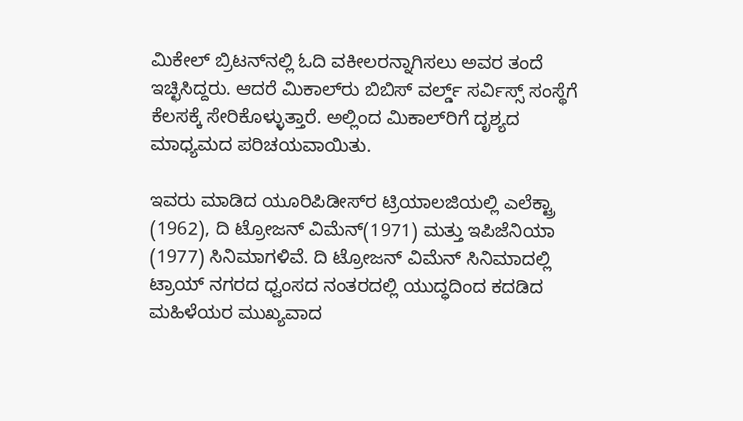ಮಿಕೇಲ್ ಬ್ರಿಟನ್‌ನಲ್ಲಿ ಓದಿ ವಕೀಲರನ್ನಾಗಿಸಲು ಅವರ ತಂದೆ ಇಚ್ಛಿಸಿದ್ದರು. ಆದರೆ ಮಿಕಾಲ್‌ರು ಬಿಬಿಸ್ ವರ್ಲ್ಡ್ ಸರ್ವಿಸ್ಸ್ ಸಂಸ್ಥೆಗೆ ಕೆಲಸಕ್ಕೆ ಸೇರಿಕೊಳ್ಳುತ್ತಾರೆ. ಅಲ್ಲಿಂದ ಮಿಕಾಲ್‌ರಿಗೆ ದೃಶ್ಯದ ಮಾಧ್ಯಮದ ಪರಿಚಯವಾಯಿತು.

ಇವರು ಮಾಡಿದ ಯೂರಿಪಿಡೀಸ್‌ರ ಟ್ರಿಯಾಲಜಿಯಲ್ಲಿ ಎಲೆಕ್ಟ್ರಾ (1962), ದಿ ಟ್ರೋಜನ್ ವಿಮೆನ್(1971) ಮತ್ತು ಇಪಿಜೆನಿಯಾ (1977) ಸಿನಿಮಾಗಳಿವೆ. ದಿ ಟ್ರೋಜನ್ ವಿಮೆನ್ ಸಿನಿಮಾದಲ್ಲಿ ಟ್ರಾಯ್ ನಗರದ ಧ್ವಂಸದ ನಂತರದಲ್ಲಿ ಯುದ್ಧದಿಂದ ಕದಡಿದ ಮಹಿಳೆಯರ ಮುಖ್ಯವಾದ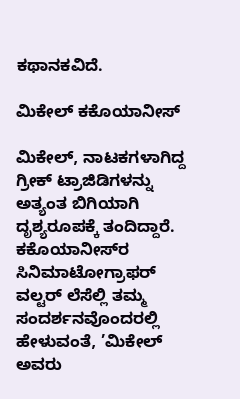ಕಥಾನಕವಿದೆ.

ಮಿಕೇಲ್ ಕಕೊಯಾನೀಸ್

ಮಿಕೇಲ್, ನಾಟಕಗಳಾಗಿದ್ದ ಗ್ರೀಕ್ ಟ್ರಾಜಿಡಿಗಳನ್ನು ಅತ್ಯಂತ ಬಿಗಿಯಾಗಿ ದೃಶ್ಯರೂಪಕ್ಕೆ ತಂದಿದ್ದಾರೆ. ಕಕೊಯಾನೀಸ್‌ರ ಸಿನಿಮಾಟೋಗ್ರಾಫರ್ ವಲ್ಟರ್ ಲೆಸೆಲ್ಲಿ ತಮ್ಮ ಸಂದರ್ಶನವೊಂದರಲ್ಲಿ ಹೇಳುವಂತೆ, ’ಮಿಕೇಲ್ ಅವರು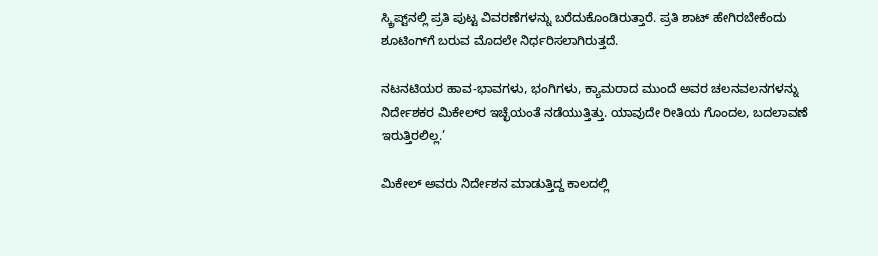ಸ್ಕ್ರಿಪ್ಟ್‌ನಲ್ಲಿ ಪ್ರತಿ ಪುಟ್ಟ ವಿವರಣೆಗಳನ್ನು ಬರೆದುಕೊಂಡಿರುತ್ತಾರೆ. ಪ್ರತಿ ಶಾಟ್ ಹೇಗಿರಬೇಕೆಂದು ಶೂಟಿಂಗ್‌ಗೆ ಬರುವ ಮೊದಲೇ ನಿರ್ಧರಿಸಲಾಗಿರುತ್ತದೆ.

ನಟನಟಿಯರ ಹಾವ-ಭಾವಗಳು, ಭಂಗಿಗಳು, ಕ್ಯಾಮರಾದ ಮುಂದೆ ಅವರ ಚಲನವಲನಗಳನ್ನು ನಿರ್ದೇಶಕರ ಮಿಕೇಲ್‌ರ ಇಚ್ಛೆಯಂತೆ ನಡೆಯುತ್ತಿತ್ತು. ಯಾವುದೇ ರೀತಿಯ ಗೊಂದಲ, ಬದಲಾವಣೆ ಇರುತ್ತಿರಲಿಲ್ಲ.’

ಮಿಕೇಲ್ ಅವರು ನಿರ್ದೇಶನ ಮಾಡುತ್ತಿದ್ದ ಕಾಲದಲ್ಲಿ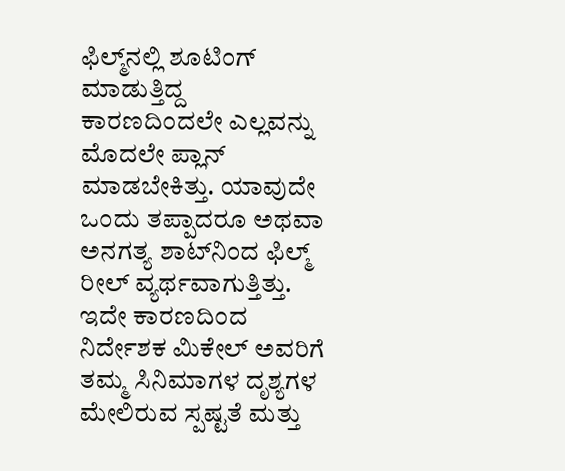ಫಿಲ್ಮ್‌ನಲ್ಲಿ ಶೂಟಿಂಗ್ ಮಾಡುತ್ತಿದ್ದ ಕಾರಣದಿಂದಲೇ ಎಲ್ಲವನ್ನು ಮೊದಲೇ ಪ್ಲಾನ್ ಮಾಡಬೇಕಿತ್ತು. ಯಾವುದೇ ಒಂದು ತಪ್ಪಾದರೂ ಅಥವಾ ಅನಗತ್ಯ ಶಾಟ್‌ನಿಂದ ಫಿಲ್ಮ್ ರೀಲ್ ವ್ಯರ್ಥವಾಗುತ್ತಿತ್ತು. ಇದೇ ಕಾರಣದಿಂದ ನಿರ್ದೇಶಕ ಮಿಕೇಲ್ ಅವರಿಗೆ ತಮ್ಮ ಸಿನಿಮಾಗಳ ದೃಶ್ಯಗಳ ಮೇಲಿರುವ ಸ್ಪಷ್ಟತೆ ಮತ್ತು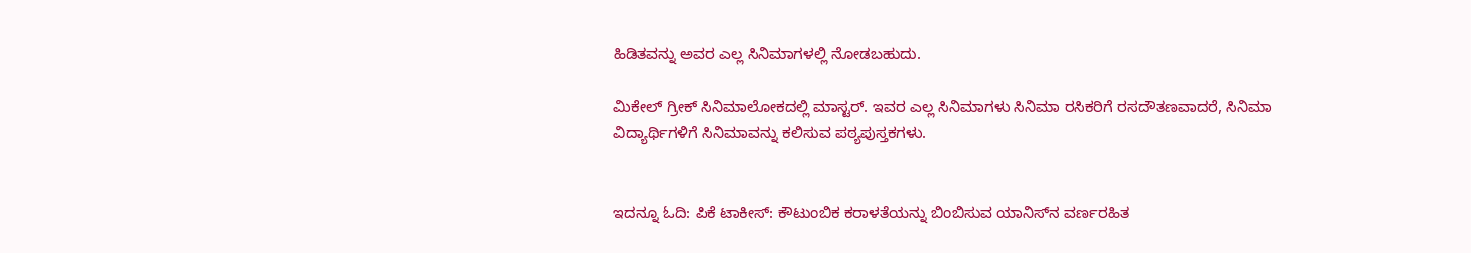ಹಿಡಿತವನ್ನು ಅವರ ಎಲ್ಲ ಸಿನಿಮಾಗಳಲ್ಲಿ ನೋಡಬಹುದು.

ಮಿಕೇಲ್ ಗ್ರೀಕ್ ಸಿನಿಮಾಲೋಕದಲ್ಲಿ ಮಾಸ್ಟರ್. ಇವರ ಎಲ್ಲ ಸಿನಿಮಾಗಳು ಸಿನಿಮಾ ರಸಿಕರಿಗೆ ರಸದೌತಣವಾದರೆ, ಸಿನಿಮಾ ವಿದ್ಯಾರ್ಥಿಗಳಿಗೆ ಸಿನಿಮಾವನ್ನು ಕಲಿಸುವ ಪಠ್ಯಪುಸ್ತಕಗಳು.


ಇದನ್ನೂ ಓದಿ: ಪಿಕೆ ಟಾಕೀಸ್: ಕೌಟುಂಬಿಕ ಕರಾಳತೆಯನ್ನು ಬಿಂಬಿಸುವ ಯಾನಿಸ್‌ನ ವರ್ಣರಹಿತ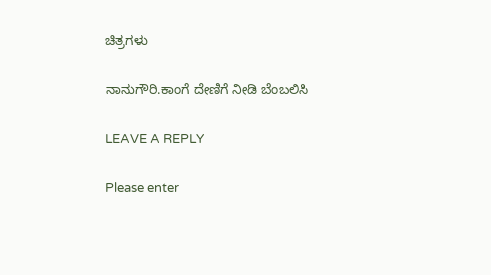ಚಿತ್ರಗಳು

ನಾನುಗೌರಿ.ಕಾಂಗೆ ದೇಣಿಗೆ ನೀಡಿ ಬೆಂಬಲಿಸಿ

LEAVE A REPLY

Please enter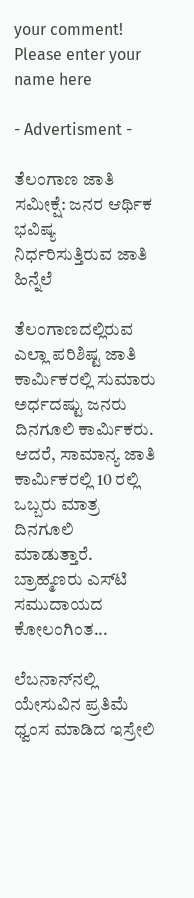your comment!
Please enter your name here

- Advertisment -

ತೆಲಂಗಾಣ ಜಾತಿ ಸಮೀಕ್ಷೆ: ಜನರ ಆರ್ಥಿಕ ಭವಿಷ್ಯ ನಿರ್ಧರಿಸುತ್ತಿರುವ ಜಾತಿ ಹಿನ್ನೆಲೆ

ತೆಲಂಗಾಣದಲ್ಲಿರುವ ಎಲ್ಲಾ ಪರಿಶಿಷ್ಟ ಜಾತಿ ಕಾರ್ಮಿಕರಲ್ಲಿ ಸುಮಾರು ಅರ್ಧದಷ್ಟು ಜನರು ದಿನಗೂಲಿ ಕಾರ್ಮಿಕರು. ಆದರೆ, ಸಾಮಾನ್ಯ ಜಾತಿ ಕಾರ್ಮಿಕರಲ್ಲಿ 10 ರಲ್ಲಿ ಒಬ್ಬರು ಮಾತ್ರ ದಿನಗೂಲಿ ಮಾಡುತ್ತಾರೆ. ಬ್ರಾಹ್ಮಣರು ಎಸ್‌ಟಿ ಸಮುದಾಯದ ಕೋಲಂಗಿಂತ...

ಲೆಬನಾನ್‌ನಲ್ಲಿ ಯೇಸುವಿನ ಪ್ರತಿಮೆ ಧ್ವಂಸ ಮಾಡಿದ ಇಸ್ರೇಲಿ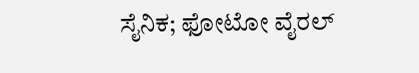ಸೈನಿಕ; ಫೋಟೋ ವೈರಲ್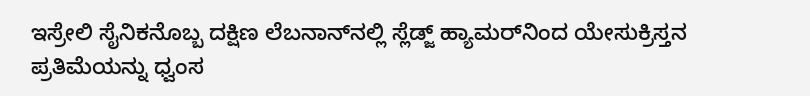ಇಸ್ರೇಲಿ ಸೈನಿಕನೊಬ್ಬ ದಕ್ಷಿಣ ಲೆಬನಾನ್‌ನಲ್ಲಿ ಸ್ಲೆಡ್ಜ್ ಹ್ಯಾಮರ್‌ನಿಂದ ಯೇಸುಕ್ರಿಸ್ತನ ಪ್ರತಿಮೆಯನ್ನು ಧ್ವಂಸ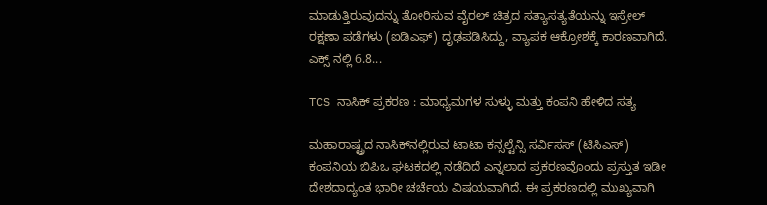ಮಾಡುತ್ತಿರುವುದನ್ನು ತೋರಿಸುವ ವೈರಲ್ ಚಿತ್ರದ ಸತ್ಯಾಸತ್ಯತೆಯನ್ನು ಇಸ್ರೇಲ್ ರಕ್ಷಣಾ ಪಡೆಗಳು (ಐಡಿಎಫ್‌) ದೃಢಪಡಿಸಿದ್ದು, ವ್ಯಾಪಕ ಆಕ್ರೋಶಕ್ಕೆ ಕಾರಣವಾಗಿದೆ. ಎಕ್ಸ್ ನಲ್ಲಿ 6.8...

TCS ನಾಸಿಕ್ ಪ್ರಕರಣ : ಮಾಧ್ಯಮಗಳ ಸುಳ್ಳು ಮತ್ತು ಕಂಪನಿ ಹೇಳಿದ ಸತ್ಯ

ಮಹಾರಾಷ್ಟ್ರದ ನಾಸಿಕ್‌ನಲ್ಲಿರುವ ಟಾಟಾ ಕನ್ಸಲ್ಟೆನ್ಸಿ ಸರ್ವಿಸಸ್ (ಟಿಸಿಎಸ್‌) ಕಂಪನಿಯ ಬಿಪಿಒ ಘಟಕದಲ್ಲಿ ನಡೆದಿದೆ ಎನ್ನಲಾದ ಪ್ರಕರಣವೊಂದು ಪ್ರಸ್ತುತ ಇಡೀ ದೇಶದಾದ್ಯಂತ ಭಾರೀ ಚರ್ಚೆಯ ವಿಷಯವಾಗಿದೆ. ಈ ಪ್ರಕರಣದಲ್ಲಿ ಮುಖ್ಯವಾಗಿ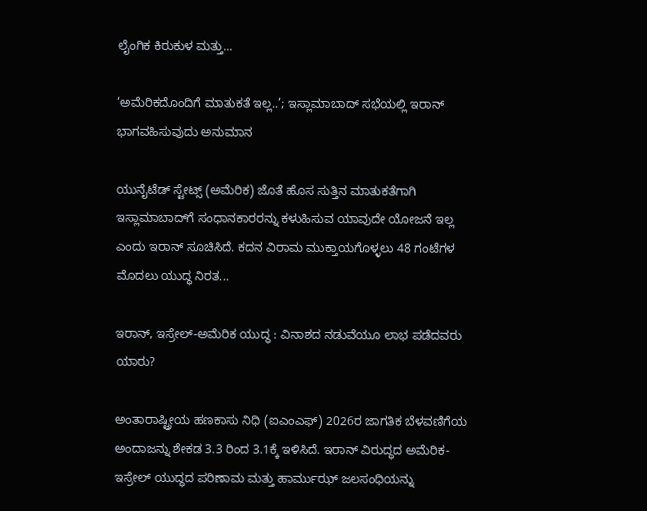ಲೈಂಗಿಕ ಕಿರುಕುಳ ಮತ್ತು...

‘ಅಮೆರಿಕದೊಂದಿಗೆ ಮಾತುಕತೆ ಇಲ್ಲ..’; ಇಸ್ಲಾಮಾಬಾದ್‌ ಸಭೆಯಲ್ಲಿ ಇರಾನ್ ಭಾಗವಹಿಸುವುದು ಅನುಮಾನ

ಯುನೈಟೆಡ್ ಸ್ಟೇಟ್ಸ್ (ಅಮೆರಿಕ) ಜೊತೆ ಹೊಸ ಸುತ್ತಿನ ಮಾತುಕತೆಗಾಗಿ ಇಸ್ಲಾಮಾಬಾದ್‌ಗೆ ಸಂಧಾನಕಾರರನ್ನು ಕಳುಹಿಸುವ ಯಾವುದೇ ಯೋಜನೆ ಇಲ್ಲ ಎಂದು ಇರಾನ್ ಸೂಚಿಸಿದೆ. ಕದನ ವಿರಾಮ ಮುಕ್ತಾಯಗೊಳ್ಳಲು 48 ಗಂಟೆಗಳ ಮೊದಲು ಯುದ್ಧ ನಿರತ...

ಇರಾನ್, ಇಸ್ರೇಲ್-ಅಮೆರಿಕ ಯುದ್ಧ : ವಿನಾಶದ ನಡುವೆಯೂ ಲಾಭ ಪಡೆದವರು ಯಾರು?

ಅಂತಾರಾಷ್ಟ್ರೀಯ ಹಣಕಾಸು ನಿಧಿ (ಐಎಂಎಫ್‌) 2026ರ ಜಾಗತಿಕ ಬೆಳವಣಿಗೆಯ ಅಂದಾಜನ್ನು ಶೇಕಡ 3.3 ರಿಂದ 3.1ಕ್ಕೆ ಇಳಿಸಿದೆ. ಇರಾನ್ ವಿರುದ್ಧದ ಅಮೆರಿಕ-ಇಸ್ರೇಲ್ ಯುದ್ಧದ ಪರಿಣಾಮ ಮತ್ತು ಹಾರ್ಮುಝ್ ಜಲಸಂಧಿಯನ್ನು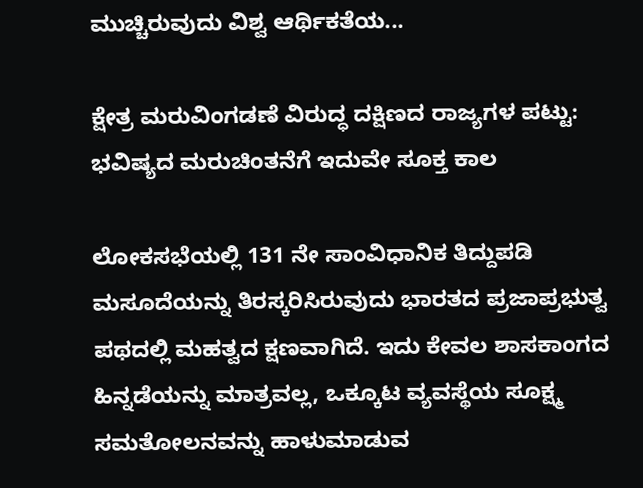ಮುಚ್ಚಿರುವುದು ವಿಶ್ವ ಆರ್ಥಿಕತೆಯ...

ಕ್ಷೇತ್ರ ಮರುವಿಂಗಡಣೆ ವಿರುದ್ಧ ದಕ್ಷಿಣದ ರಾಜ್ಯಗಳ ಪಟ್ಟು: ಭವಿಷ್ಯದ ಮರುಚಿಂತನೆಗೆ ಇದುವೇ ಸೂಕ್ತ ಕಾಲ

ಲೋಕಸಭೆಯಲ್ಲಿ 131 ನೇ ಸಾಂವಿಧಾನಿಕ ತಿದ್ದುಪಡಿ ಮಸೂದೆಯನ್ನು ತಿರಸ್ಕರಿಸಿರುವುದು ಭಾರತದ ಪ್ರಜಾಪ್ರಭುತ್ವ ಪಥದಲ್ಲಿ ಮಹತ್ವದ ಕ್ಷಣವಾಗಿದೆ. ಇದು ಕೇವಲ ಶಾಸಕಾಂಗದ ಹಿನ್ನಡೆಯನ್ನು ಮಾತ್ರವಲ್ಲ, ಒಕ್ಕೂಟ ವ್ಯವಸ್ಥೆಯ ಸೂಕ್ಷ್ಮ ಸಮತೋಲನವನ್ನು ಹಾಳುಮಾಡುವ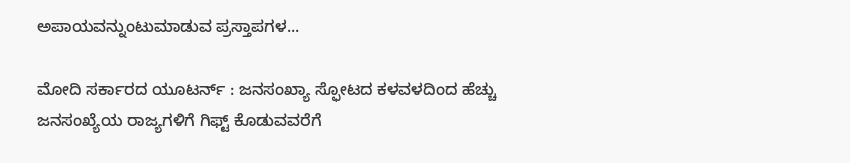ಅಪಾಯವನ್ನುಂಟುಮಾಡುವ ಪ್ರಸ್ತಾಪಗಳ...

ಮೋದಿ ಸರ್ಕಾರದ ಯೂಟರ್ನ್ : ಜನಸಂಖ್ಯಾ ಸ್ಫೋಟದ ಕಳವಳದಿಂದ ಹೆಚ್ಚು ಜನಸಂಖ್ಯೆಯ ರಾಜ್ಯಗಳಿಗೆ ಗಿಫ್ಟ್ ಕೊಡುವವರೆಗೆ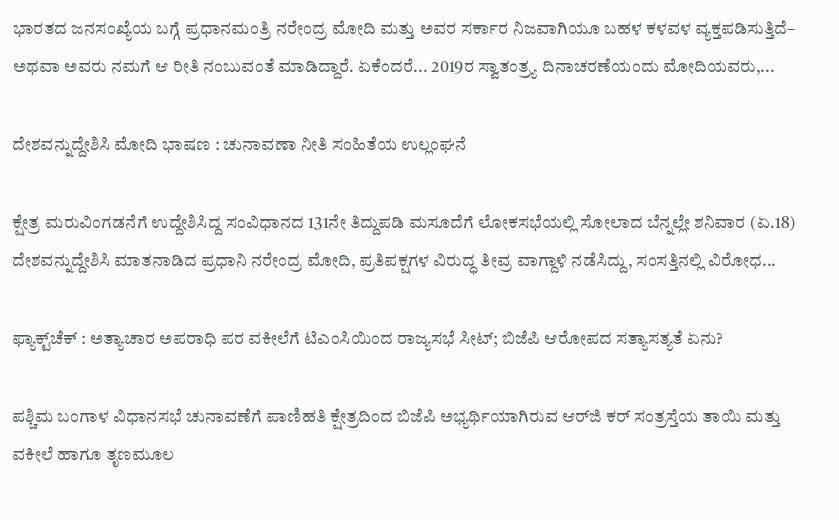ಭಾರತದ ಜನಸಂಖ್ಯೆಯ ಬಗ್ಗೆ ಪ್ರಧಾನಮಂತ್ರಿ ನರೇಂದ್ರ ಮೋದಿ ಮತ್ತು ಅವರ ಸರ್ಕಾರ ನಿಜವಾಗಿಯೂ ಬಹಳ ಕಳವಳ ವ್ಯಕ್ತಪಡಿಸುತ್ತಿದೆ– ಅಥವಾ ಅವರು ನಮಗೆ ಆ ರೀತಿ ನಂಬುವಂತೆ ಮಾಡಿದ್ದಾರೆ. ಏಕೆಂದರೆ... 2019ರ ಸ್ವಾತಂತ್ರ್ಯ ದಿನಾಚರಣೆಯಂದು ಮೋದಿಯವರು,...

ದೇಶವನ್ನುದ್ದೇಶಿಸಿ ಮೋದಿ ಭಾಷಣ : ಚುನಾವಣಾ ನೀತಿ ಸಂಹಿತೆಯ ಉಲ್ಲಂಘನೆ

ಕ್ಷೇತ್ರ ಮರುವಿಂಗಡನೆಗೆ ಉದ್ದೇಶಿಸಿದ್ದ ಸಂವಿಧಾನದ 131ನೇ ತಿದ್ದುಪಡಿ ಮಸೂದೆಗೆ ಲೋಕಸಭೆಯಲ್ಲಿ ಸೋಲಾದ ಬೆನ್ನಲ್ಲೇ ಶನಿವಾರ (ಏ.18) ದೇಶವನ್ನುದ್ದೇಶಿಸಿ ಮಾತನಾಡಿದ ಪ್ರಧಾನಿ ನರೇಂದ್ರ ಮೋದಿ, ಪ್ರತಿಪಕ್ಷಗಳ ವಿರುದ್ಧ ತೀವ್ರ ವಾಗ್ದಾಳಿ ನಡೆಸಿದ್ದು, ಸಂಸತ್ತಿನಲ್ಲಿ ವಿರೋಧ...

ಫ್ಯಾಕ್ಟ್‌ಚೆಕ್ : ಅತ್ಯಾಚಾರ ಅಪರಾಧಿ ಪರ ವಕೀಲೆಗೆ ಟಿಎಂಸಿಯಿಂದ ರಾಜ್ಯಸಭೆ ಸೀಟ್; ಬಿಜೆಪಿ ಆರೋಪದ ಸತ್ಯಾಸತ್ಯತೆ ಏನು?

ಪಶ್ಚಿಮ ಬಂಗಾಳ ವಿಧಾನಸಭೆ ಚುನಾವಣೆಗೆ ಪಾಣಿಹತಿ ಕ್ಷೇತ್ರದಿಂದ ಬಿಜೆಪಿ ಅಭ್ಯರ್ಥಿಯಾಗಿರುವ ಆರ್‌ಜಿ ಕರ್‌ ಸಂತ್ರಸ್ತೆಯ ತಾಯಿ ಮತ್ತು ವಕೀಲೆ ಹಾಗೂ ತೃಣಮೂಲ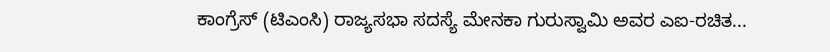ಕಾಂಗ್ರೆಸ್ (ಟಿಎಂಸಿ) ರಾಜ್ಯಸಭಾ ಸದಸ್ಯೆ ಮೇನಕಾ ಗುರುಸ್ವಾಮಿ ಅವರ ಎಐ-ರಚಿತ...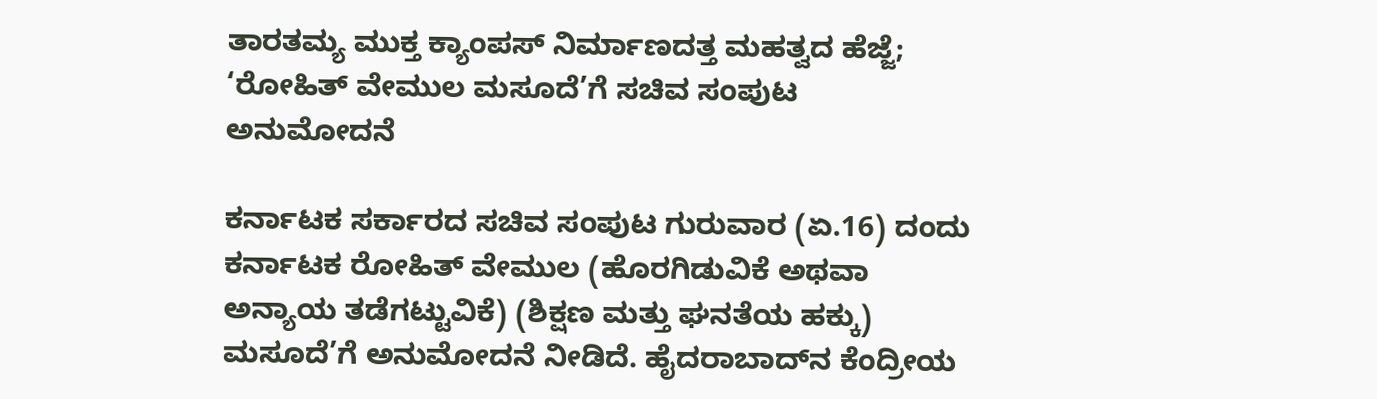ತಾರತಮ್ಯ ಮುಕ್ತ ಕ್ಯಾಂಪಸ್ ನಿರ್ಮಾಣದತ್ತ ಮಹತ್ವದ ಹೆಜ್ಜೆ; ‘ರೋಹಿತ್ ವೇಮುಲ ಮಸೂದೆ’ಗೆ ಸಚಿವ ಸಂಪುಟ ಅನುಮೋದನೆ

ಕರ್ನಾಟಕ ಸರ್ಕಾರದ ಸಚಿವ ಸಂಪುಟ ಗುರುವಾರ (ಏ.16) ದಂದು ಕರ್ನಾಟಕ ರೋಹಿತ್ ವೇಮುಲ (ಹೊರಗಿಡುವಿಕೆ ಅಥವಾ ಅನ್ಯಾಯ ತಡೆಗಟ್ಟುವಿಕೆ) (ಶಿಕ್ಷಣ ಮತ್ತು ಘನತೆಯ ಹಕ್ಕು) ಮಸೂದೆ’ಗೆ ಅನುಮೋದನೆ ನೀಡಿದೆ. ಹೈದರಾಬಾದ್‌ನ ಕೆಂದ್ರೀಯ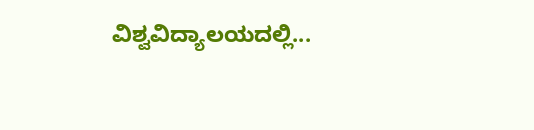ವಿಶ್ವವಿದ್ಯಾಲಯದಲ್ಲಿ...